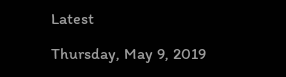Latest

Thursday, May 9, 2019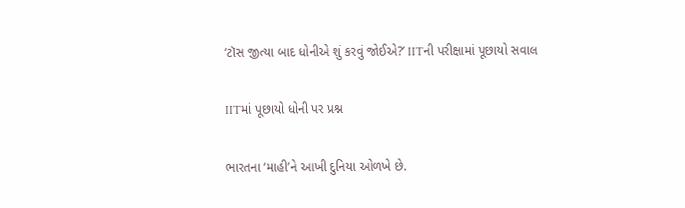‘ટૉસ જીત્યા બાદ ધોનીએ શું કરવું જોઈએ?’ IITની પરીક્ષામાં પૂછાયો સવાલ

IITમાં પૂછાયો ધોની પર પ્રશ્ન

ભારતના ‘માહી’ને આખી દુનિયા ઓળખે છે.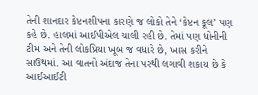તેની શાનદાર કેપ્ટનશીપના કારણે જ લોકો તેને ‘કેપ્ટન કૂલ’ પણ કહે છે. હાલમાં આઈપીએલ ચાલી રહી છે. તેમાં પણ ધોનીની ટીમ અને તેની લોકપ્રિયા ખૂબ જ વધારે છે, ખાસ કરીને સાઉથમાં. આ વાતનો અંદાજ તેના પરથી લગાવી શકાય છે કે આઈઆઈટી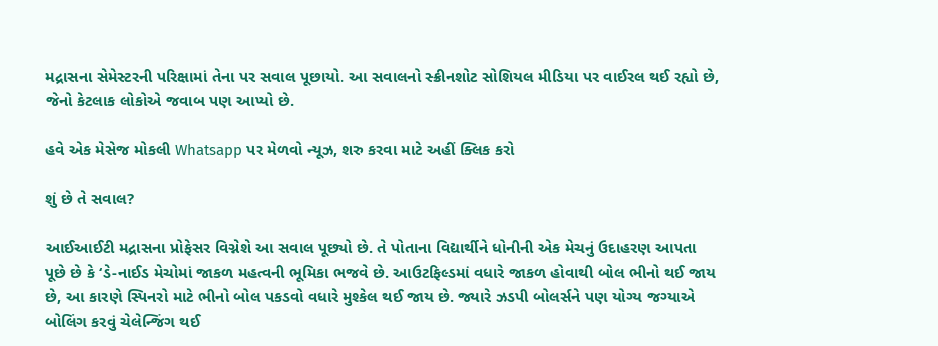મદ્રાસના સેમેસ્ટરની પરિક્ષામાં તેના પર સવાલ પૂછાયો. આ સવાલનો સ્ક્રીનશોટ સોશિયલ મીડિયા પર વાઈરલ થઈ રહ્યો છે, જેનો કેટલાક લોકોએ જવાબ પણ આપ્યો છે.

હવે એક મેસેજ મોકલી Whatsapp પર મેળવો ન્યૂઝ, શરુ કરવા માટે અહીં ક્લિક કરો

શું છે તે સવાલ?

આઈઆઈટી મદ્રાસના પ્રોફેસર વિગ્નેશે આ સવાલ પૂછ્યો છે. તે પોતાના વિદ્યાર્થીને ધોનીની એક મેચનું ઉદાહરણ આપતા પૂછે છે કે ‘ડે-નાઈડ મેચોમાં જાકળ મહત્વની ભૂમિકા ભજવે છે. આઉટફિલ્ડમાં વધારે જાકળ હોવાથી બોલ ભીનો થઈ જાય છે, આ કારણે સ્પિનરો માટે ભીનો બોલ પકડવો વધારે મુશ્કેલ થઈ જાય છે. જ્યારે ઝડપી બોલર્સને પણ યોગ્ય જગ્યાએ બોલિંગ કરવું ચેલેન્જિંગ થઈ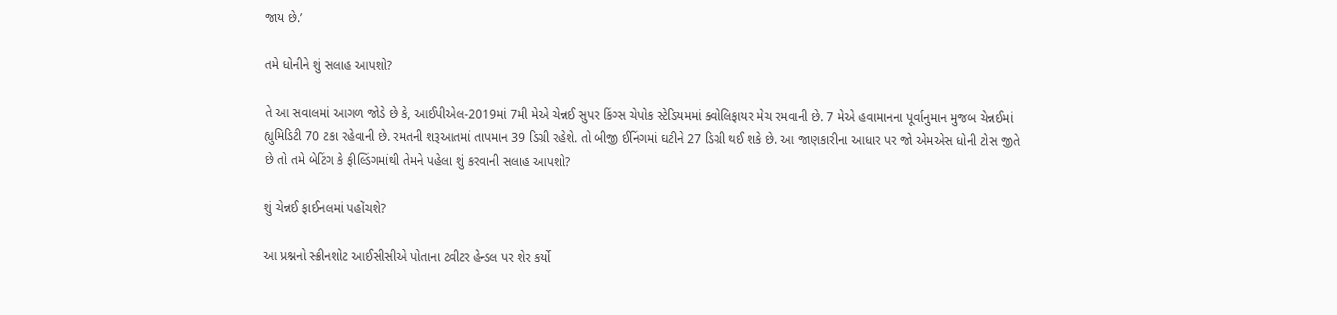જાય છે.’

તમે ધોનીને શું સલાહ આપશો?

તે આ સવાલમાં આગળ જોડે છે કે, આઈપીએલ-2019માં 7મી મેએ ચેન્નઈ સુપર કિંગ્સ ચેપોક સ્ટેડિયમમાં ક્વોલિફાયર મેચ રમવાની છે. 7 મેએ હવામાનના પૂર્વાનુમાન મુજબ ચેન્નઈમાં હ્યુમિડિટી 70 ટકા રહેવાની છે. રમતની શરૂઆતમાં તાપમાન 39 ડિગ્રી રહેશે. તો બીજી ઈનિંગમાં ઘટીને 27 ડિગ્રી થઈ શકે છે. આ જાણકારીના આધાર પર જો એમએસ ધોની ટોસ જીતે છે તો તમે બેટિંગ કે ફીલ્ડિંગમાંથી તેમને પહેલા શું કરવાની સલાહ આપશો?

શું ચેન્નઈ ફાઈનલમાં પહોંચશે?

આ પ્રશ્નનો સ્ક્રીનશોટ આઈસીસીએ પોતાના ટ્વીટર હેન્ડલ પર શેર કર્યો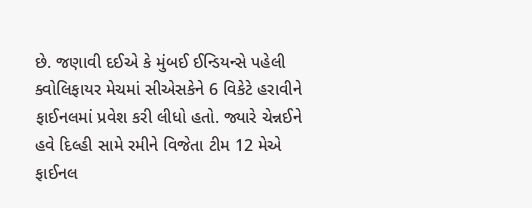છે. જણાવી દઈએ કે મુંબઈ ઈન્ડિયન્સે પહેલી ક્વોલિફાયર મેચમાં સીએસકેને 6 વિકેટે હરાવીને ફાઈનલમાં પ્રવેશ કરી લીધો હતો. જ્યારે ચેન્નઈને હવે દિલ્હી સામે રમીને વિજેતા ટીમ 12 મેએ ફાઈનલ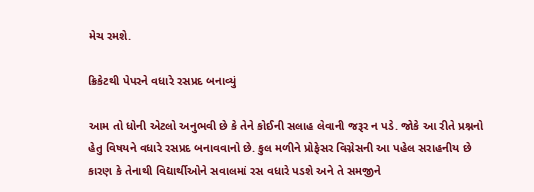મેચ રમશે.

ક્રિકેટથી પેપરને વધારે રસપ્રદ બનાવ્યું

આમ તો ધોની એટલો અનુભવી છે કે તેને કોઈની સલાહ લેવાની જરૂર ન પડે. જોકે આ રીતે પ્રશ્નનો હેતુ વિષયને વધારે રસપ્રદ બનાવવાનો છે. કુલ મળીને પ્રોફેસર વિગ્નેસની આ પહેલ સરાહનીય છે કારણ કે તેનાથી વિદ્યાર્થીઓને સવાલમાં રસ વધારે પડશે અને તે સમજીને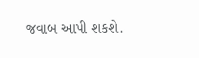જવાબ આપી શકશે.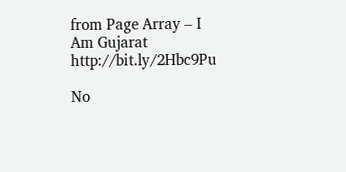from Page Array – I Am Gujarat http://bit.ly/2Hbc9Pu

No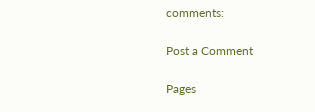comments:

Post a Comment

Pages